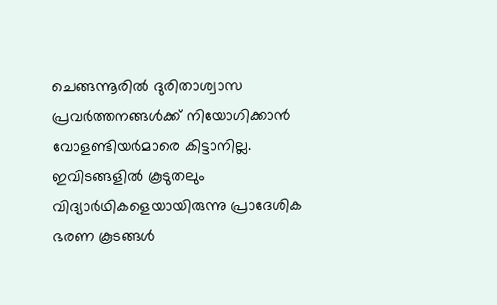ചെങ്ങന്നൂരില്‍ ദുരിതാശ്വാസ പ്രവര്‍ത്തനങ്ങള്‍ക്ക് നിയോഗിക്കാന്‍ വോളണ്ടിയര്‍മാരെ കിട്ടാനില്ല. ഇവിടങ്ങളില്‍ കൂടുതലും വിദ്യാര്‍ഥികളെയായിരുന്നു പ്രാദേശിക ഭരണ കൂടങ്ങള്‍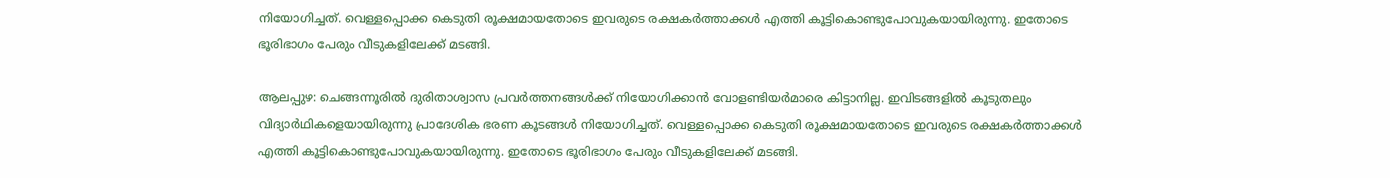നിയോഗിച്ചത്. വെള്ളപ്പൊക്ക കെടുതി രൂക്ഷമായതോടെ ഇവരുടെ രക്ഷകര്‍ത്താക്കള്‍ എത്തി കൂട്ടികൊണ്ടുപോവുകയായിരുന്നു. ഇതോടെ ഭൂരിഭാഗം പേരും വീടുകളിലേക്ക് മടങ്ങി.

ആലപ്പുഴ: ചെങ്ങന്നൂരില്‍ ദുരിതാശ്വാസ പ്രവര്‍ത്തനങ്ങള്‍ക്ക് നിയോഗിക്കാന്‍ വോളണ്ടിയര്‍മാരെ കിട്ടാനില്ല. ഇവിടങ്ങളില്‍ കൂടുതലും വിദ്യാര്‍ഥികളെയായിരുന്നു പ്രാദേശിക ഭരണ കൂടങ്ങള്‍ നിയോഗിച്ചത്. വെള്ളപ്പൊക്ക കെടുതി രൂക്ഷമായതോടെ ഇവരുടെ രക്ഷകര്‍ത്താക്കള്‍ എത്തി കൂട്ടികൊണ്ടുപോവുകയായിരുന്നു. ഇതോടെ ഭൂരിഭാഗം പേരും വീടുകളിലേക്ക് മടങ്ങി.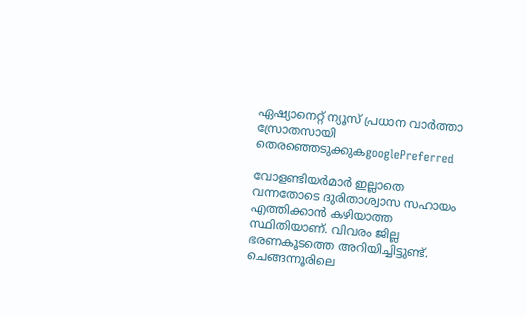ഏഷ്യാനെറ്റ് ന്യൂസ് പ്രധാന വാർത്താ സ്രോതസായി തെരഞ്ഞെടുക്കുകgooglePreferred

വോളണ്ടിയര്‍മാര്‍ ഇല്ലാതെ വന്നതോടെ ദുരിതാശ്വാസ സഹായം എത്തിക്കാന്‍ കഴിയാത്ത സ്ഥിതിയാണ്. വിവരം ജില്ല ഭരണകൂടത്തെ അറിയിച്ചിട്ടുണ്ട്. ചെങ്ങന്നൂരിലെ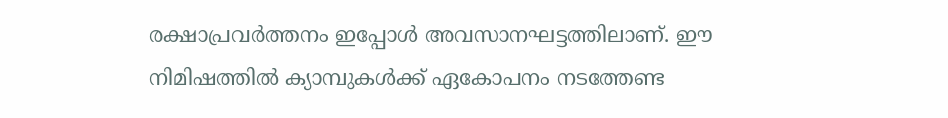രക്ഷാപ്രവര്‍ത്തനം ഇപ്പോള്‍ അവസാനഘട്ടത്തിലാണ്. ഈ നിമിഷത്തില്‍ ക്യാമ്പുകള്‍ക്ക് ഏകോപനം നടത്തേണ്ട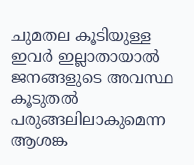ചുമതല കൂടിയുള്ള ഇവര്‍ ഇല്ലാതായാല്‍ ജനങ്ങളുടെ അവസ്ഥ കൂടുതല്‍ പരുങ്ങലിലാകുമെന്ന ആശങ്ക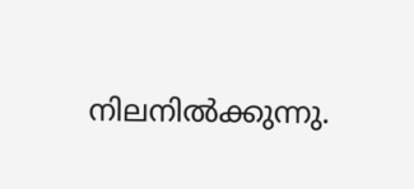നിലനില്‍ക്കുന്നു.